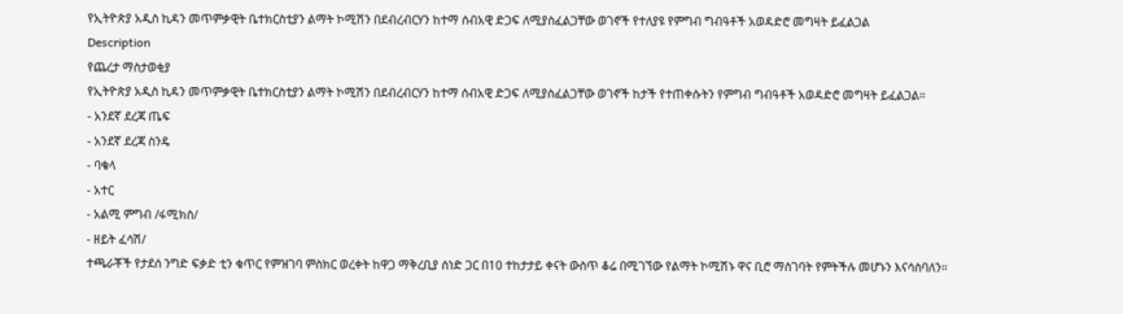የኢትዮጵያ አዲስ ኪዳን መጥምቃዊት ቤተክርስቲያን ልማት ኮሚሽን በደብረብርሃን ከተማ ሰብአዊ ድጋፍ ለሚያስፈልጋቸው ወገኖች የተለያዩ የምግብ ግብዓቶች አወዳድሮ መግዛት ይፈልጋል
Description
የጨረታ ማስታወቂያ
የኢትዮጵያ አዲስ ኪዳን መጥምቃዊት ቤተክርስቲያን ልማት ኮሚሽን በደብረብርሃን ከተማ ሰብአዊ ድጋፍ ለሚያስፈልጋቸው ወገኖች ከታች የተጠቀሱትን የምግብ ግብዓቶች አወዳድሮ መግዛት ይፈልጋል።
- አንደኛ ደረጃ ጤፍ
- አንደኛ ደረጃ ስንዴ
- ባቄላ
- አተር
- አልሚ ምግብ /ፋሚክስ/
- ዘይት ፈሳሽ/
ተጫራቾች የታደሰ ንግድ ፍቃድ ቲን ቁጥር የምዝገባ ምስክር ወረቀት ከዋጋ ማቅረቢያ ሰነድ ጋር በ10 ተከታታይ ቀናት ውስጥ ቆሬ በሚገኘው የልማት ኮሚሽኑ ዋና ቢሮ ማስገባት የምትችሉ መሆኑን እናሳስባለን።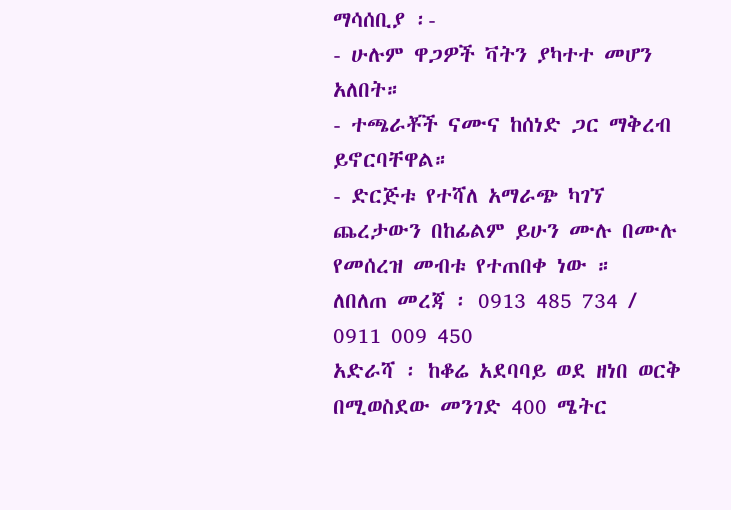ማሳሰቢያ ፡-
- ሁሉም ዋጋዎች ቫትን ያካተተ መሆን አለበት።
- ተጫራቾች ናሙና ከሰነድ ጋር ማቅረብ ይኖርባቸዋል።
- ድርጅቱ የተሻለ አማራጭ ካገኘ ጨረታውን በከፊልም ይሁን ሙሉ በሙሉ የመሰረዝ መብቱ የተጠበቀ ነው ።
ለበለጠ መረጃ ፡ 0913 485 734 / 0911 009 450
አድራሻ ፡ ከቆሬ አደባባይ ወደ ዘነበ ወርቅ በሚወስደው መንገድ 400 ሜትር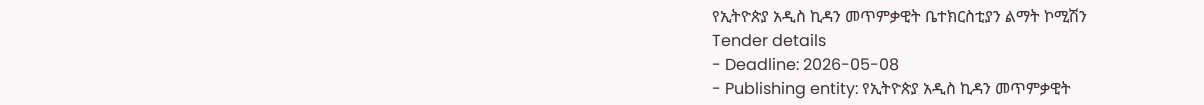የኢትዮጵያ አዲስ ኪዳን መጥምቃዊት ቤተክርስቲያን ልማት ኮሚሽን
Tender details
- Deadline: 2026-05-08
- Publishing entity: የኢትዮጵያ አዲስ ኪዳን መጥምቃዊት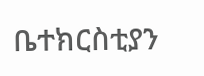ቤተክርስቲያን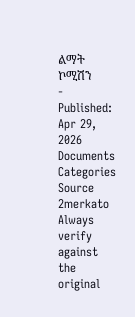ልማት ኮሚሽን
- Published: Apr 29, 2026
Documents
Categories
Source
2merkato
Always verify against the original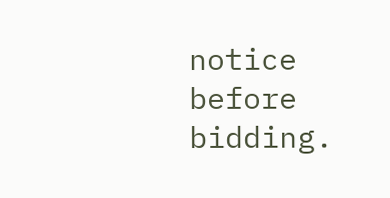notice before bidding.